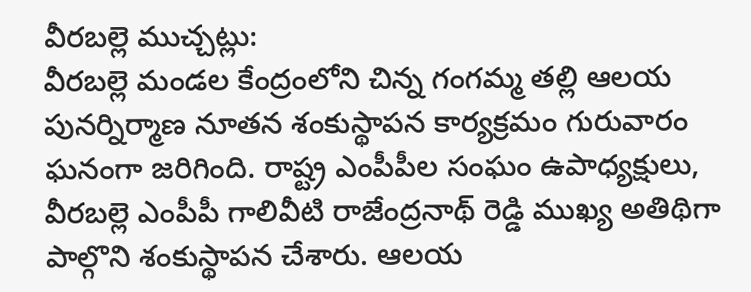వీరబల్లె ముచ్చట్లు:
వీరబల్లె మండల కేంద్రంలోని చిన్న గంగమ్మ తల్లి ఆలయ పునర్నిర్మాణ నూతన శంకుస్థాపన కార్యక్రమం గురువారం ఘనంగా జరిగింది. రాష్ట్ర ఎంపీపీల సంఘం ఉపాధ్యక్షులు, వీరబల్లె ఎంపీపీ గాలివీటి రాజేంద్రనాథ్ రెడ్డి ముఖ్య అతిథిగా పాల్గొని శంకుస్థాపన చేశారు. ఆలయ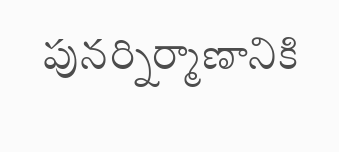పునర్నిర్మాణానికి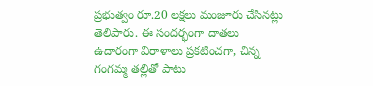ప్రభుత్వం రూ.20 లక్షలు మంజూరు చేసినట్లు తెలిపారు. ఈ సందర్భంగా దాతలు ఉదారంగా విరాళాలు ప్రకటించగా, చిన్న గంగమ్మ తల్లితో పాటు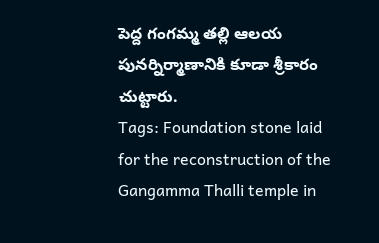పెద్ద గంగమ్మ తల్లి ఆలయ పునర్నిర్మాణానికి కూడా శ్రీకారం చుట్టారు.
Tags: Foundation stone laid for the reconstruction of the Gangamma Thalli temple in